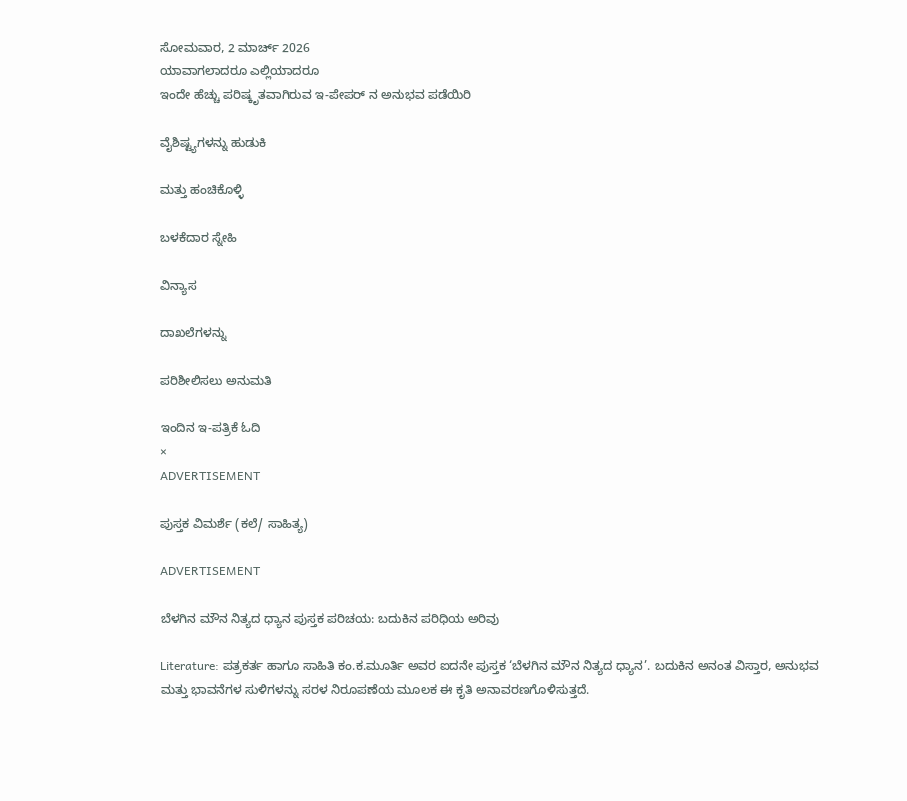ಸೋಮವಾರ, 2 ಮಾರ್ಚ್ 2026
ಯಾವಾಗಲಾದರೂ ಎಲ್ಲಿಯಾದರೂ
ಇಂದೇ ಹೆಚ್ಚು ಪರಿಷ್ಕೃತವಾಗಿರುವ ಇ-ಪೇಪರ್ ನ ಅನುಭವ ಪಡೆಯಿರಿ

ವೈಶಿಷ್ಟ್ಯಗಳನ್ನು ಹುಡುಕಿ

ಮತ್ತು ಹಂಚಿಕೊಳ್ಳಿ

ಬಳಕೆದಾರ ಸ್ನೇಹಿ

ವಿನ್ಯಾಸ

ದಾಖಲೆಗಳನ್ನು

ಪರಿಶೀಲಿಸಲು ಅನುಮತಿ

ಇಂದಿನ ಇ-ಪತ್ರಿಕೆ ಓದಿ
×
ADVERTISEMENT

ಪುಸ್ತಕ ವಿಮರ್ಶೆ (ಕಲೆ/ ಸಾಹಿತ್ಯ)

ADVERTISEMENT

ಬೆಳಗಿನ ಮೌನ ನಿತ್ಯದ ಧ್ಯಾನ ಪುಸ್ತಕ ಪರಿಚಯ: ಬದುಕಿನ ಪರಿಧಿಯ ಅರಿವು

Literature: ಪತ್ರಕರ್ತ ಹಾಗೂ ಸಾಹಿತಿ ಕಂ.ಕ.ಮೂರ್ತಿ ಅವರ ಐದನೇ ಪುಸ್ತಕ ‘ಬೆಳಗಿನ ಮೌನ ನಿತ್ಯದ ಧ್ಯಾನ’. ಬದುಕಿನ ಅನಂತ ವಿಸ್ತಾರ, ಅನುಭವ ಮತ್ತು ಭಾವನೆಗಳ ಸುಳಿಗಳನ್ನು ಸರಳ ನಿರೂಪಣೆಯ ಮೂಲಕ ಈ ಕೃತಿ ಅನಾವರಣಗೊಳಿಸುತ್ತದೆ.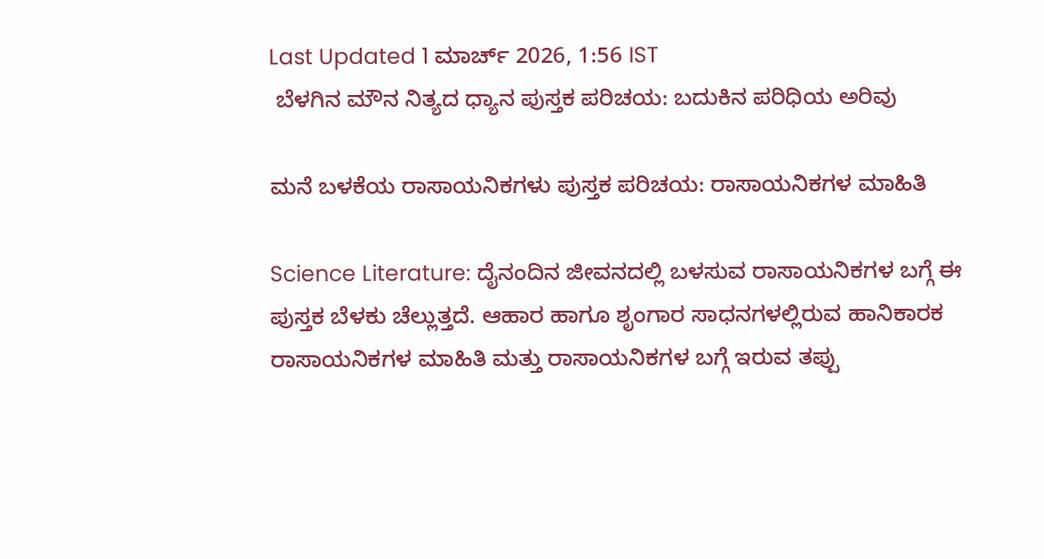Last Updated 1 ಮಾರ್ಚ್ 2026, 1:56 IST
 ಬೆಳಗಿನ ಮೌನ ನಿತ್ಯದ ಧ್ಯಾನ ಪುಸ್ತಕ ಪರಿಚಯ: ಬದುಕಿನ ಪರಿಧಿಯ ಅರಿವು

ಮನೆ ಬಳಕೆಯ ರಾಸಾಯನಿಕಗಳು ಪುಸ್ತಕ ಪರಿಚಯ: ರಾಸಾಯನಿಕಗಳ ಮಾಹಿತಿ

Science Literature: ದೈನಂದಿನ ಜೀವನದಲ್ಲಿ ಬಳಸುವ ರಾಸಾಯನಿಕಗಳ ಬಗ್ಗೆ ಈ ಪುಸ್ತಕ ಬೆಳಕು ಚೆಲ್ಲುತ್ತದೆ. ಆಹಾರ ಹಾಗೂ ಶೃಂಗಾರ ಸಾಧನಗಳಲ್ಲಿರುವ ಹಾನಿಕಾರಕ ರಾಸಾಯನಿಕಗಳ ಮಾಹಿತಿ ಮತ್ತು ರಾಸಾಯನಿಕಗಳ ಬಗ್ಗೆ ಇರುವ ತಪ್ಪು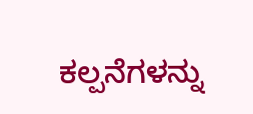ಕಲ್ಪನೆಗಳನ್ನು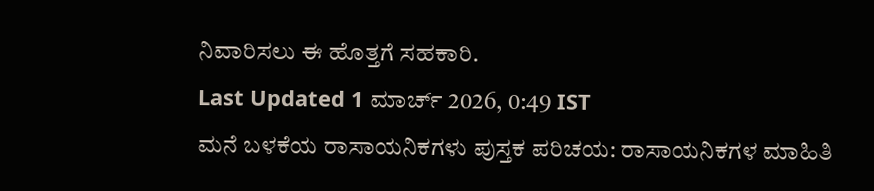ನಿವಾರಿಸಲು ಈ ಹೊತ್ತಗೆ ಸಹಕಾರಿ.
Last Updated 1 ಮಾರ್ಚ್ 2026, 0:49 IST
ಮನೆ ಬಳಕೆಯ ರಾಸಾಯನಿಕಗಳು ಪುಸ್ತಕ ಪರಿಚಯ: ರಾಸಾಯನಿಕಗಳ ಮಾಹಿತಿ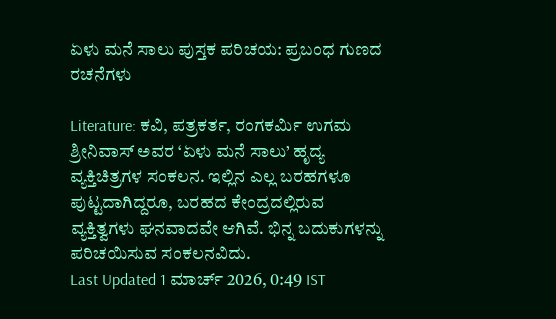ಏಳು ಮನೆ ಸಾಲು ಪುಸ್ತಕ ಪರಿಚಯ: ಪ್ರಬಂಧ ಗುಣದ ರಚನೆಗಳು

Literature: ಕವಿ, ಪತ್ರಕರ್ತ, ರಂಗಕರ್ಮಿ ಉಗಮ ಶ್ರೀನಿವಾಸ್‌ ಅವರ ‘ಏಳು ಮನೆ ಸಾಲು’ ಹೃದ್ಯ ವ್ಯಕ್ತಿಚಿತ್ರಗಳ ಸಂಕಲನ. ಇಲ್ಲಿನ ಎಲ್ಲ ಬರಹಗಳೂ ಪುಟ್ಟದಾಗಿದ್ದರೂ, ಬರಹದ ಕೇಂದ್ರದಲ್ಲಿರುವ ವ್ಯಕ್ತಿತ್ವಗಳು ಘನವಾದವೇ ಆಗಿವೆ. ಭಿನ್ನ ಬದುಕುಗಳನ್ನು ಪರಿಚಯಿಸುವ ಸಂಕಲನವಿದು.
Last Updated 1 ಮಾರ್ಚ್ 2026, 0:49 IST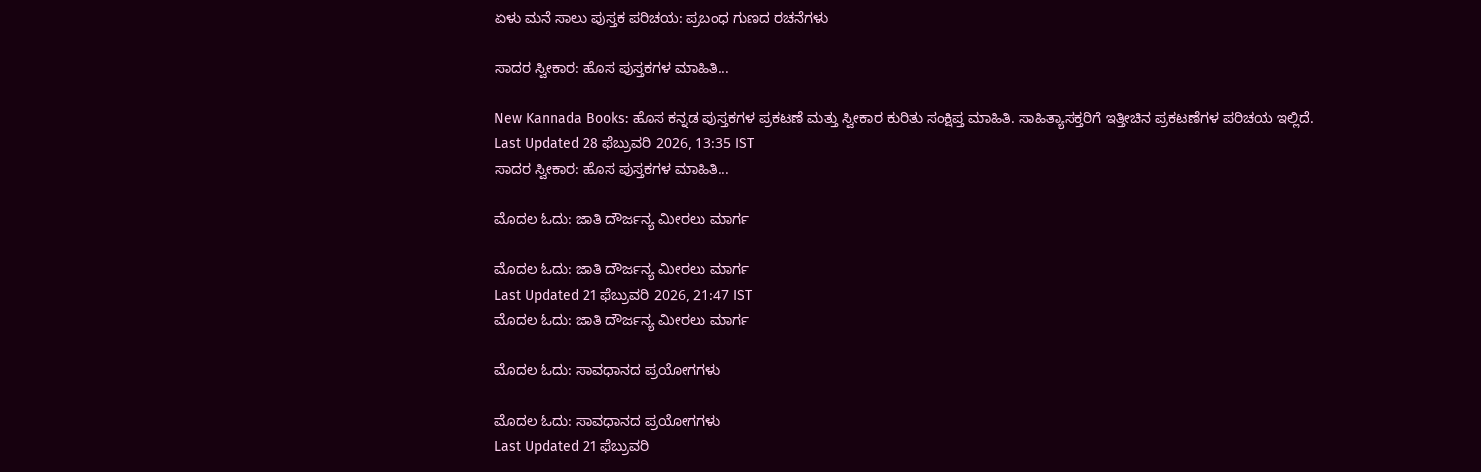ಏಳು ಮನೆ ಸಾಲು ಪುಸ್ತಕ ಪರಿಚಯ: ಪ್ರಬಂಧ ಗುಣದ ರಚನೆಗಳು

ಸಾದರ ಸ್ವೀಕಾರ: ಹೊಸ ಪುಸ್ತಕಗಳ ಮಾಹಿತಿ...

New Kannada Books: ಹೊಸ ಕನ್ನಡ ಪುಸ್ತಕಗಳ ಪ್ರಕಟಣೆ ಮತ್ತು ಸ್ವೀಕಾರ ಕುರಿತು ಸಂಕ್ಷಿಪ್ತ ಮಾಹಿತಿ. ಸಾಹಿತ್ಯಾಸಕ್ತರಿಗೆ ಇತ್ತೀಚಿನ ಪ್ರಕಟಣೆಗಳ ಪರಿಚಯ ಇಲ್ಲಿದೆ.
Last Updated 28 ಫೆಬ್ರುವರಿ 2026, 13:35 IST
ಸಾದರ ಸ್ವೀಕಾರ: ಹೊಸ ಪುಸ್ತಕಗಳ ಮಾಹಿತಿ...

ಮೊದಲ ಓದು: ಜಾತಿ ದೌರ್ಜನ್ಯ ಮೀರಲು ಮಾರ್ಗ

ಮೊದಲ ಓದು: ಜಾತಿ ದೌರ್ಜನ್ಯ ಮೀರಲು ಮಾರ್ಗ
Last Updated 21 ಫೆಬ್ರುವರಿ 2026, 21:47 IST
ಮೊದಲ ಓದು: ಜಾತಿ ದೌರ್ಜನ್ಯ ಮೀರಲು ಮಾರ್ಗ

ಮೊದಲ ಓದು: ಸಾವಧಾನದ ಪ್ರಯೋಗಗಳು

ಮೊದಲ ಓದು: ಸಾವಧಾನದ ಪ್ರಯೋಗಗಳು
Last Updated 21 ಫೆಬ್ರುವರಿ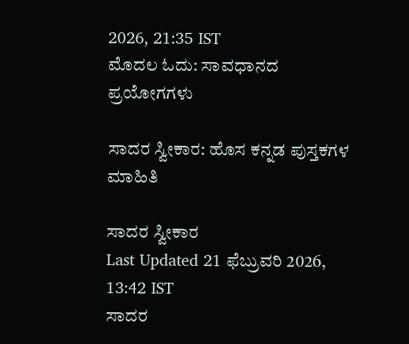2026, 21:35 IST
ಮೊದಲ ಓದು: ಸಾವಧಾನದ ಪ್ರಯೋಗಗಳು

ಸಾದರ ಸ್ವೀಕಾರ: ಹೊಸ ಕನ್ನಡ ಪುಸ್ತಕಗಳ ಮಾಹಿತಿ

ಸಾದರ ಸ್ವೀಕಾರ
Last Updated 21 ಫೆಬ್ರುವರಿ 2026, 13:42 IST
ಸಾದರ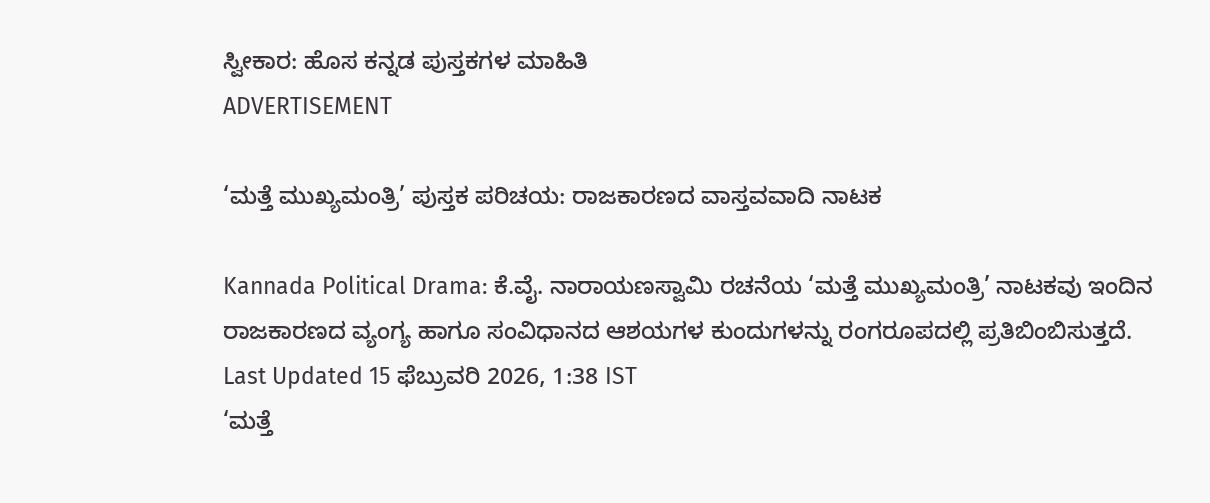ಸ್ವೀಕಾರ: ಹೊಸ ಕನ್ನಡ ಪುಸ್ತಕಗಳ ಮಾಹಿತಿ
ADVERTISEMENT

‘ಮತ್ತೆ ಮುಖ್ಯಮಂತ್ರಿ’ ಪುಸ್ತಕ ಪರಿಚಯ: ರಾಜಕಾರಣದ ವಾಸ್ತವವಾದಿ ನಾಟಕ

Kannada Political Drama: ಕೆ.ವೈ. ನಾರಾಯಣಸ್ವಾಮಿ ರಚನೆಯ ‘ಮತ್ತೆ ಮುಖ್ಯಮಂತ್ರಿ’ ನಾಟಕವು ಇಂದಿನ ರಾಜಕಾರಣದ ವ್ಯಂಗ್ಯ ಹಾಗೂ ಸಂವಿಧಾನದ ಆಶಯಗಳ ಕುಂದುಗಳನ್ನು ರಂಗರೂಪದಲ್ಲಿ ಪ್ರತಿಬಿಂಬಿಸುತ್ತದೆ.
Last Updated 15 ಫೆಬ್ರುವರಿ 2026, 1:38 IST
‘ಮತ್ತೆ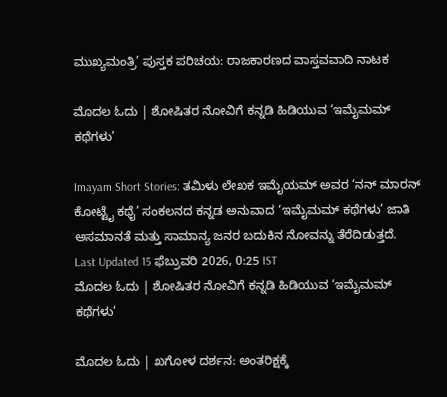ಮುಖ್ಯಮಂತ್ರಿ’ ಪುಸ್ತಕ ಪರಿಚಯ: ರಾಜಕಾರಣದ ವಾಸ್ತವವಾದಿ ನಾಟಕ

ಮೊದಲ ಓದು | ಶೋಷಿತರ ನೋವಿಗೆ ಕನ್ನಡಿ ಹಿಡಿಯುವ ‘ಇಮೈಮಮ್ ಕಥೆಗಳು’

Imayam Short Stories: ತಮಿಳು ಲೇಖಕ ಇಮೈಯಮ್ ಅವರ ‘ನನ್ ಮಾರನ್ ಕೋಟ್ಟೈ ಕಥೈ’ ಸಂಕಲನದ ಕನ್ನಡ ಅನುವಾದ ‘ಇಮೈಮಮ್ ಕಥೆಗಳು’ ಜಾತಿ ಅಸಮಾನತೆ ಮತ್ತು ಸಾಮಾನ್ಯ ಜನರ ಬದುಕಿನ ನೋವನ್ನು ತೆರೆದಿಡುತ್ತದೆ.
Last Updated 15 ಫೆಬ್ರುವರಿ 2026, 0:25 IST
ಮೊದಲ ಓದು | ಶೋಷಿತರ ನೋವಿಗೆ ಕನ್ನಡಿ ಹಿಡಿಯುವ ‘ಇಮೈಮಮ್ ಕಥೆಗಳು’

ಮೊದಲ ಓದು | ಖಗೋಳ ದರ್ಶನ: ಅಂತರಿಕ್ಷಕ್ಕೆ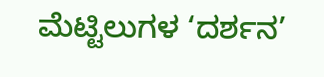ಮೆಟ್ಟಿಲುಗಳ ‘ದರ್ಶನ’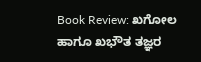Book Review: ಖಗೋಲ ಹಾಗೂ ಖಭೌತ ತಜ್ಞರ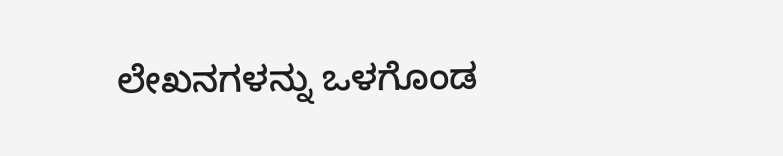ಲೇಖನಗಳನ್ನು ಒಳಗೊಂಡ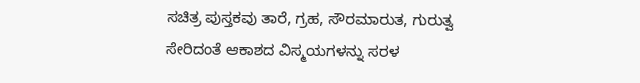ಸಚಿತ್ರ ಪುಸ್ತಕವು ತಾರೆ, ಗ್ರಹ, ಸೌರಮಾರುತ, ಗುರುತ್ವ ಸೇರಿದಂತೆ ಆಕಾಶದ ವಿಸ್ಮಯಗಳನ್ನು ಸರಳ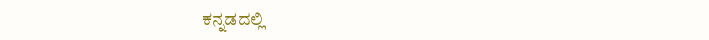ಕನ್ನಡದಲ್ಲಿ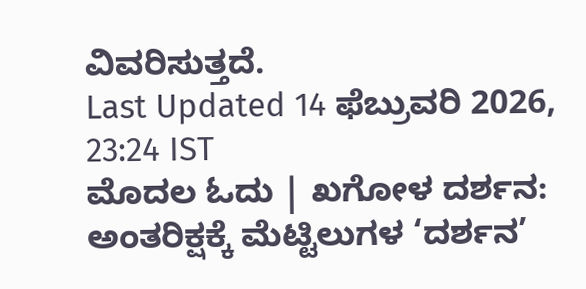ವಿವರಿಸುತ್ತದೆ.
Last Updated 14 ಫೆಬ್ರುವರಿ 2026, 23:24 IST
ಮೊದಲ ಓದು | ಖಗೋಳ ದರ್ಶನ: ಅಂತರಿಕ್ಷಕ್ಕೆ ಮೆಟ್ಟಿಲುಗಳ ‘ದರ್ಶನ’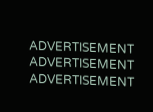ADVERTISEMENT
ADVERTISEMENT
ADVERTISEMENT